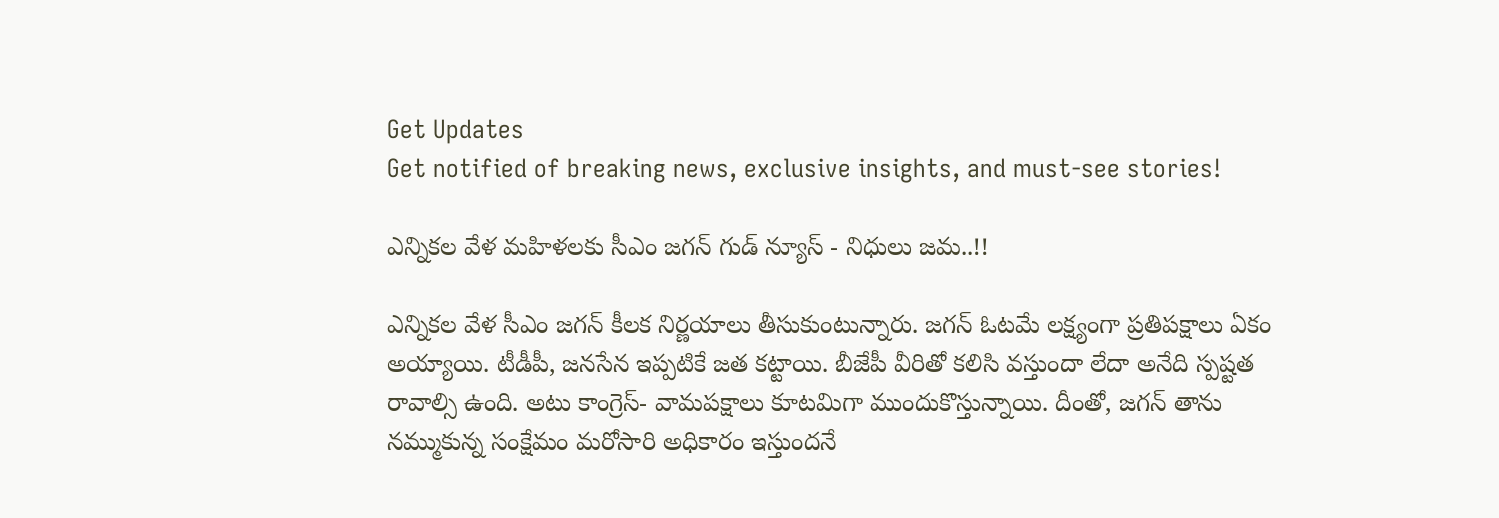Get Updates
Get notified of breaking news, exclusive insights, and must-see stories!

ఎన్నికల వేళ మహిళలకు సీఎం జగన్ గుడ్ న్యూస్ - నిధులు జమ..!!

ఎన్నికల వేళ సీఎం జగన్ కీలక నిర్ణయాలు తీసుకుంటున్నారు. జగన్ ఓటమే లక్ష్యంగా ప్రతిపక్షాలు ఏకం అయ్యాయి. టీడీపీ, జనసేన ఇప్పటికే జత కట్టాయి. బీజేపీ వీరితో కలిసి వస్తుందా లేదా అనేది స్పష్టత రావాల్సి ఉంది. అటు కాంగ్రెస్- వామపక్షాలు కూటమిగా ముందుకొస్తున్నాయి. దీంతో, జగన్ తాను నమ్ముకున్న సంక్షేమం మరోసారి అధికారం ఇస్తుందనే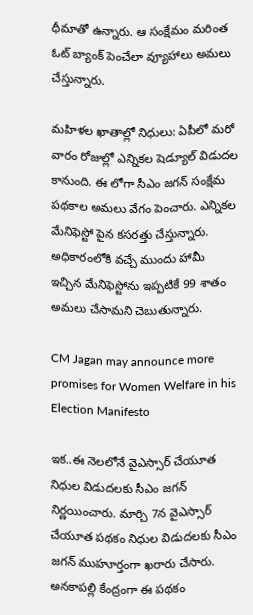ధీమాతో ఉన్నారు. ఆ సంక్షేమం మరింత ఓట్ బ్యాంక్ పెంచేలా వ్యూహాలు అమలు చేస్తున్నారు.

మహిళల ఖాతాల్లో నిధులు: ఏపీలో మరో వారం రోజుల్లో ఎన్నికల షెడ్యూల్ విడుదల కానుంది. ఈ లోగా సీఎం జగన్ సంక్షేమ పథకాల అమలు వేగం పెంచారు. ఎన్నికల మేనిఫెస్టో పైన కసరత్తు చేస్తున్నారు. అధికారంలోకి వచ్చే ముందు హామీ ఇచ్చిన మేనిఫెస్టోను ఇప్పటికే 99 శాతం అమలు చేసామని చెబుతున్నారు.

CM Jagan may announce more promises for Women Welfare in his Election Manifesto

ఇక..ఈ నెలలోనే వైఎస్సార్ చేయూత నిధుల విడుదలకు సీఎం జగన్ నిర్ణయించారు. మార్చి 7న వైఎస్సార్ చేయూత పథకం నిధుల విడుదలకు సీఎం జగన్ ముహూర్తంగా ఖరారు చేసారు. అనకాపల్లి కేంద్రంగా ఈ పథకం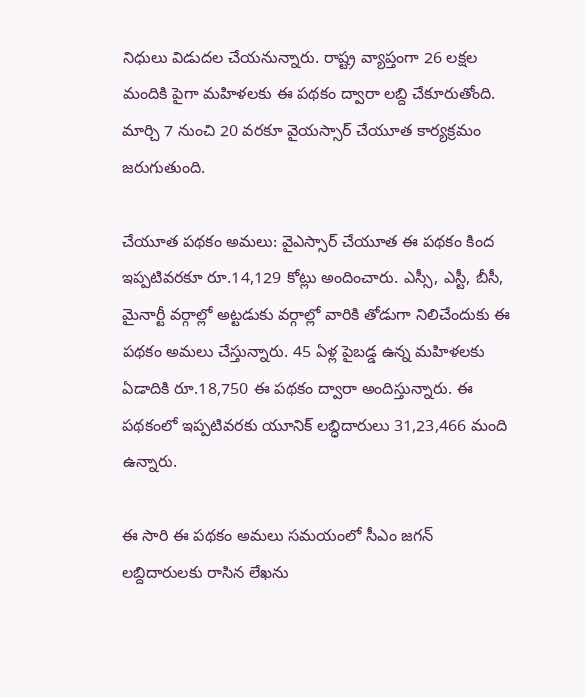నిధులు విడుదల చేయనున్నారు. రాష్ట్ర వ్యాప్తంగా 26 లక్షల మందికి పైగా మహిళలకు ఈ పథకం ద్వారా లబ్ది చేకూరుతోంది. మార్చి 7 నుంచి 20 వరకూ వైయస్సార్‌ చేయూత కార్యక్రమం జరుగుతుంది.

చేయూత పథకం అమలు: వైఎస్సార్ చేయూత ఈ పథకం కింద ఇప్పటివరకూ రూ.14,129 కోట్లు అందించారు. ఎస్సీ, ఎస్టీ, బీసీ, మైనార్టీ వర్గాల్లో అట్టడుకు వర్గాల్లో వారికి తోడుగా నిలిచేందుకు ఈ పథకం అమలు చేస్తున్నారు. 45 ఏళ్ల పైబడ్డ ఉన్న మహిళలకు ఏడాదికి రూ.18,750 ఈ పథకం ద్వారా అందిస్తున్నారు. ఈ పథకంలో ఇప్పటివరకు యూనిక్‌ లబ్ధిదారులు 31,23,466 మంది ఉన్నారు.

ఈ సారి ఈ పథకం అమలు సమయంలో సీఎం జగన్ లబ్దిదారులకు రాసిన లేఖను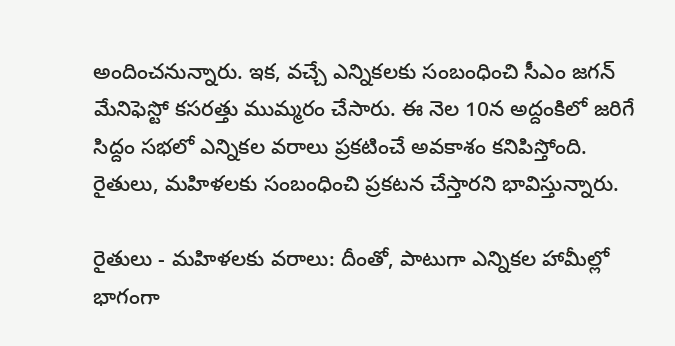అందించనున్నారు. ఇక, వచ్చే ఎన్నికలకు సంబంధించి సీఎం జగన్ మేనిఫెస్టో కసరత్తు ముమ్మరం చేసారు. ఈ నెల 10న అద్దంకిలో జరిగే సిద్దం సభలో ఎన్నికల వరాలు ప్రకటించే అవకాశం కనిపిస్తోంది. రైతులు, మహిళలకు సంబంధించి ప్రకటన చేస్తారని భావిస్తున్నారు.

రైతులు - మహిళలకు వరాలు: దీంతో, పాటుగా ఎన్నికల హామీల్లో భాగంగా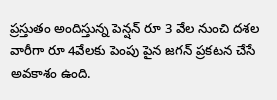ప్రస్తుతం అందిస్తున్న పెన్షన్ రూ 3 వేల నుంచి దశల వారీగా రూ 4వేలకు పెంపు పైన జగన్ ప్రకటన చేసే అవకాశం ఉంది.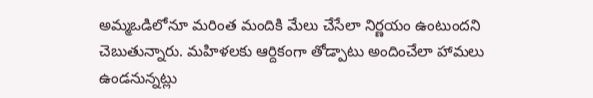అమ్మఒడిలోనూ మరింత మందికి మేలు చేసేలా నిర్ణయం ఉంటుందని చెబుతున్నారు. మహిళలకు ఆర్దికంగా తోడ్పాటు అందించేలా హామలు ఉండనున్నట్లు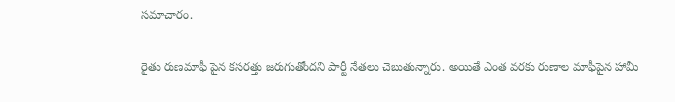సమాచారం.

రైతు రుణమాఫీ పైన కసరత్తు జరుగుతోందని పార్టీ నేతలు చెబుతున్నారు. అయితే ఎంత వరకు రుణాల మాఫీపైన హామీ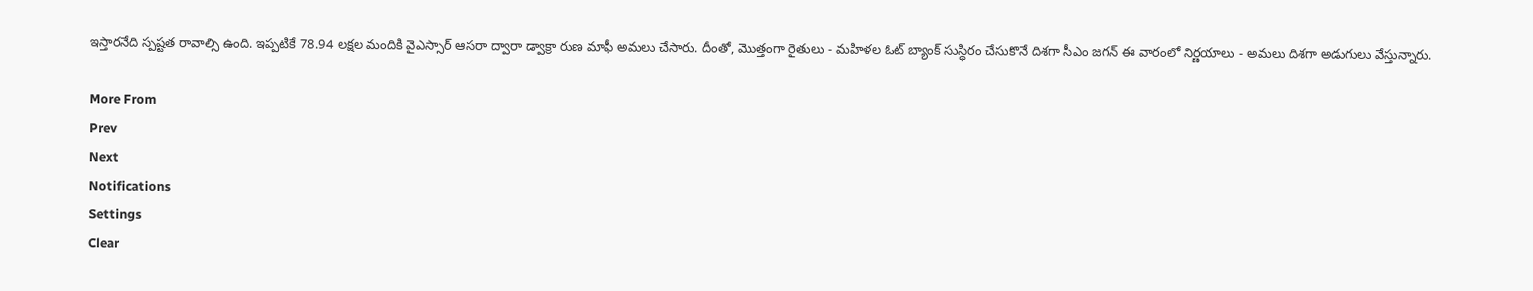ఇస్తారనేది స్పష్టత రావాల్సి ఉంది. ఇప్పటికే 78.94 లక్షల మందికి వైఎస్సార్ ఆసరా ద్వారా డ్వాక్రా రుణ మాఫీ అమలు చేసారు. దీంతో, మొత్తంగా రైతులు - మహిళల ఓట్ బ్యాంక్ సుస్ధిరం చేసుకొనే దిశగా సీఎం జగన్ ఈ వారంలో నిర్ణయాలు - అమలు దిశగా అడుగులు వేస్తున్నారు.

More From
Prev
Next
Notifications
Settings
Clear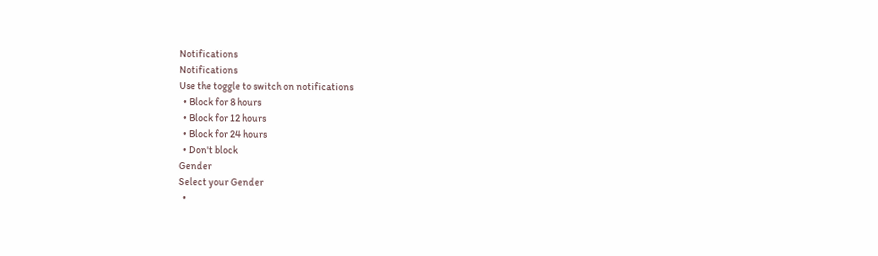Notifications
Notifications
Use the toggle to switch on notifications
  • Block for 8 hours
  • Block for 12 hours
  • Block for 24 hours
  • Don't block
Gender
Select your Gender
  •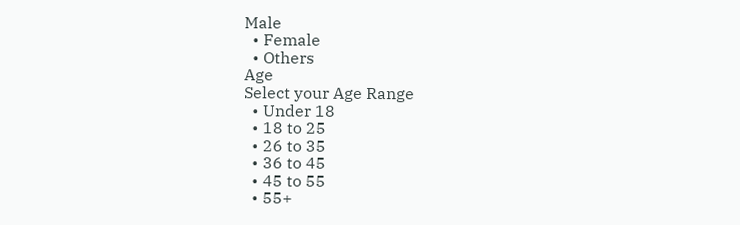Male
  • Female
  • Others
Age
Select your Age Range
  • Under 18
  • 18 to 25
  • 26 to 35
  • 36 to 45
  • 45 to 55
  • 55+